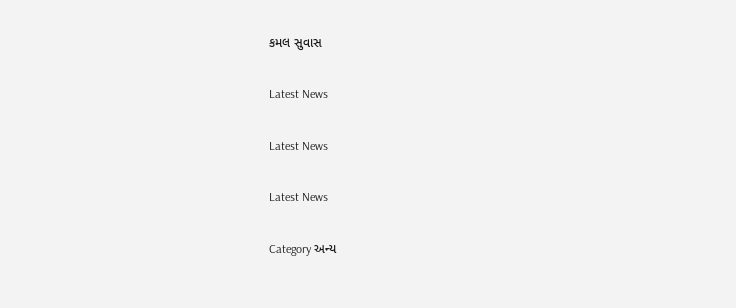કમલ સુવાસ

Latest News

Latest News

Latest News

Category અન્ય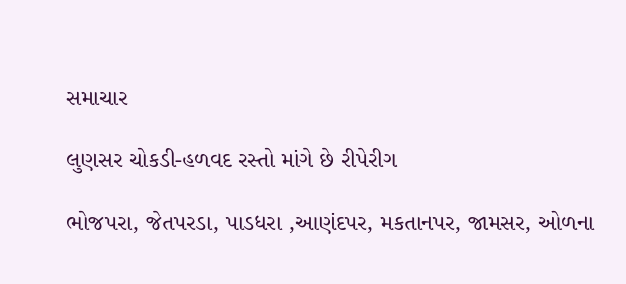સમાચાર

લુણસર ચોકડી-હળવદ રસ્તો માંગે છે રીપેરીગ

ભોજપરા, જેતપરડા, પાડધરા ,આણંદપર, મકતાનપર, જામસર, ઓળના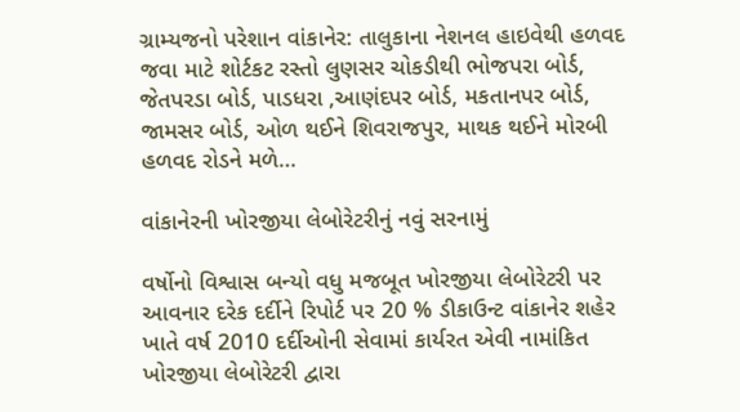ગ્રામ્યજનો પરેશાન વાંકાનેર: તાલુકાના નેશનલ હાઇવેથી હળવદ જવા માટે શોર્ટકટ રસ્તો લુણસર ચોકડીથી ભોજપરા બોર્ડ, જેતપરડા બોર્ડ, પાડધરા ,આણંદપર બોર્ડ, મકતાનપર બોર્ડ, જામસર બોર્ડ, ઓળ થઈને શિવરાજપુર, માથક થઈને મોરબી હળવદ રોડને મળે…

વાંકાનેરની ખોરજીયા લેબોરેટરીનું નવું સરનામું

વર્ષોનો વિશ્વાસ બન્યો વધુ મજબૂત ખોરજીયા લેબોરેટરી પર આવનાર દરેક દર્દીને રિપોર્ટ પર 20 % ડીકાઉન્ટ વાંકાનેર શહેર ખાતે વર્ષ 2010 દર્દીઓની સેવામાં કાર્યરત એવી નામાંકિત ખોરજીયા લેબોરેટરી દ્વારા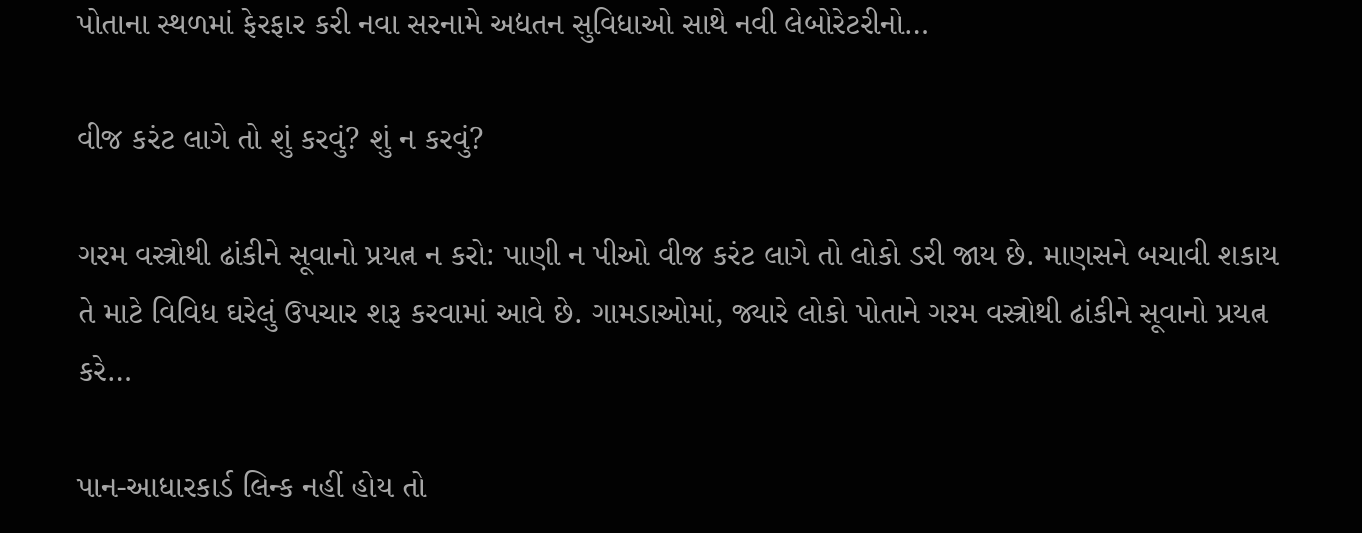પોતાના સ્થળમાં ફેરફાર કરી નવા સરનામે અદ્યતન સુવિધાઓ સાથે નવી લેબોરેટરીનો…

વીજ કરંટ લાગે તો શું કરવું? શું ન કરવું?

ગરમ વસ્ત્રોથી ઢાંકીને સૂવાનો પ્રયત્ન ન કરો: પાણી ન પીઓ વીજ કરંટ લાગે તો લોકો ડરી જાય છે. માણસને બચાવી શકાય તે માટે વિવિધ ઘરેલું ઉપચાર શરૂ કરવામાં આવે છે. ગામડાઓમાં, જ્યારે લોકો પોતાને ગરમ વસ્ત્રોથી ઢાંકીને સૂવાનો પ્રયત્ન કરે…

પાન-આધારકાર્ડ લિન્ક નહીં હોય તો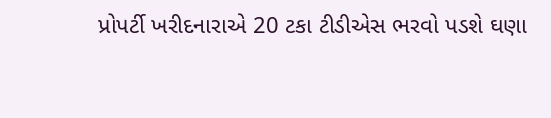પ્રોપર્ટી ખરીદનારાએ 20 ટકા ટીડીએસ ભરવો પડશે ઘણા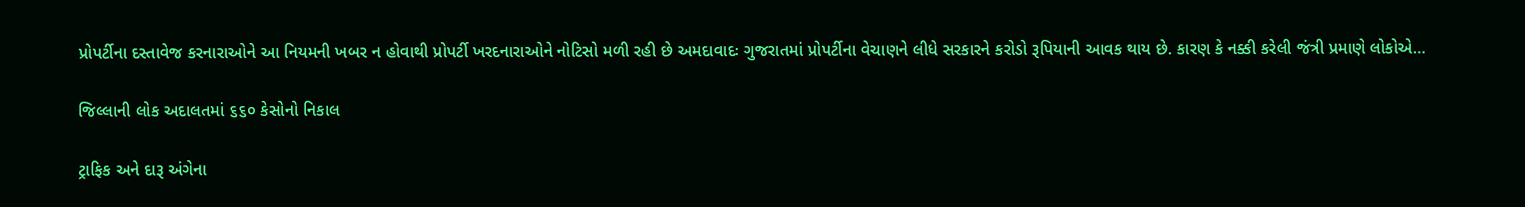પ્રોપર્ટીના દસ્તાવેજ કરનારાઓને આ નિયમની ખબર ન હોવાથી પ્રોપર્ટી ખરદનારાઓને નોટિસો મળી રહી છે અમદાવાદઃ ગુજરાતમાં પ્રોપર્ટીના વેચાણને લીધે સરકારને કરોડો રૂપિયાની આવક થાય છે. કારણ કે નક્કી કરેલી જંત્રી પ્રમાણે લોકોએ…

જિલ્લાની લોક અદાલતમાં ૬૬૦ કેસોનો નિકાલ

ટ્રાફિક અને દારૂ અંગેના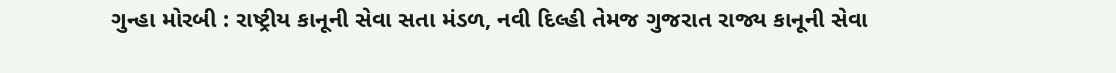ગુન્હા મોરબી : રાષ્ટ્રીય કાનૂની સેવા સતા મંડળ, નવી દિલ્હી તેમજ ગુજરાત રાજ્ય કાનૂની સેવા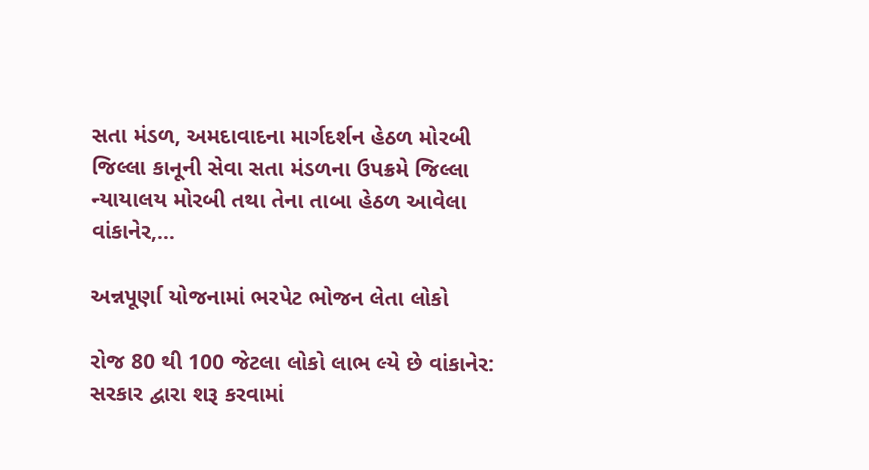સતા મંડળ, અમદાવાદના માર્ગદર્શન હેઠળ મોરબી જિલ્લા કાનૂની સેવા સતા મંડળના ઉપક્રમે જિલ્લા ન્યાયાલય મોરબી તથા તેના તાબા હેઠળ આવેલા વાંકાનેર,…

અન્નપૂર્ણા યોજનામાં ભરપેટ ભોજન લેતા લોકો

રોજ 80 થી 100 જેટલા લોકો લાભ લ્યે છે વાંકાનેર: સરકાર દ્વારા શરૂ કરવામાં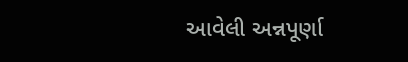આવેલી અન્નપૂર્ણા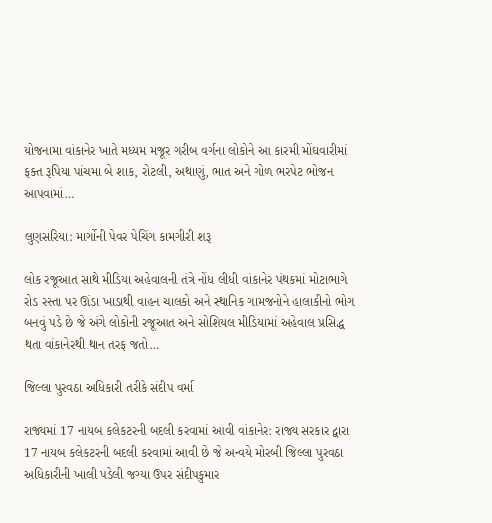યોજનામા વાંકાનેર ખાતે મધ્યમ મજૂર ગરીબ વર્ગના લોકોને આ કારમી મોંઘવારીમાં ફક્ત રૂપિયા પાંચમા બે શાક, રોટલી, અથાણું, ભાત અને ગોળ ભરપેટ ભોજન આપવામાં…

લુણસરિયા: માર્ગોની પેવર પેચિંગ કામગીરી શરૂ

લોક રજૂઆત સાથે મીડિયા અહેવાલની તંત્રે નોંધ લીધી વાંકાનેર પંથકમાં મોટાભાગે રોડ રસ્તા પર ઊંડા ખાડાથી વાહન ચાલકો અને સ્થાનિક ગામજનોને હાલાકીનો ભોગ બનવું પડે છે જે અંગે લોકોની રજૂઆત અને સોશિયલ મીડિયામાં અહેવાલ પ્રસિદ્ધ થતા વાંકાનેરથી થાન તરફ જતો…

જિલ્લા પુરવઠા અધિકારી તરીકે સંદીપ વર્મા

રાજ્યમાં 17 નાયબ કલેકટરની બદલી કરવામાં આવી વાંકાનેર: રાજ્ય સરકાર દ્વારા 17 નાયબ કલેકટરની બદલી કરવામાં આવી છે જે અન્વયે મોરબી જિલ્લા પુરવઠા અધિકારીની ખાલી પડેલી જગ્યા ઉપર સંદીપકુમાર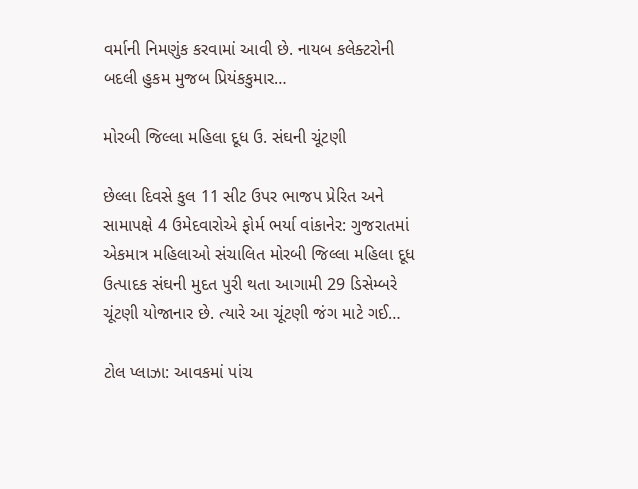વર્માની નિમણુંક કરવામાં આવી છે. નાયબ કલેક્ટરોની બદલી હુકમ મુજબ પ્રિયંકકુમાર…

મોરબી જિલ્લા મહિલા દૂધ ઉ. સંઘની ચૂંટણી

છેલ્લા દિવસે કુલ 11 સીટ ઉપર ભાજપ પ્રેરિત અને સામાપક્ષે 4 ઉમેદવારોએ ફોર્મ ભર્યા વાંકાનેર: ગુજરાતમાં એકમાત્ર મહિલાઓ સંચાલિત મોરબી જિલ્લા મહિલા દૂધ ઉત્પાદક સંઘની મુદત પુરી થતા આગામી 29 ડિસેમ્બરે ચૂંટણી યોજાનાર છે. ત્યારે આ ચૂંટણી જંગ માટે ગઈ…

ટોલ પ્લાઝા: આવકમાં પાંચ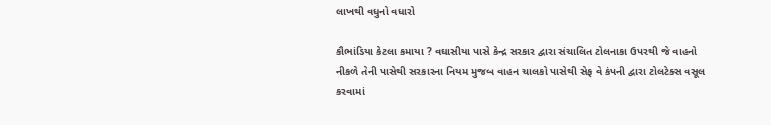લાખથી વધુનો વધારો

કૌભાંડિયા કેટલા કમાયા ? વઘાસીયા પાસે કેન્દ્ર સરકાર દ્વારા સંચાલિત ટોલનાકા ઉપરથી જે વાહનો નીકળે તેની પાસેથી સરકારના નિયમ મુજબ વાહન ચાલકો પાસેથી સેફ વે કંપની દ્વારા ટોલટેક્સ વસૂલ કરવામાં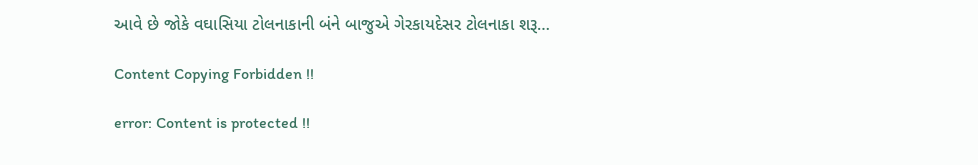આવે છે જોકે વઘાસિયા ટોલનાકાની બંને બાજુએ ગેરકાયદેસર ટોલનાકા શરૂ…

Content Copying Forbidden !!

error: Content is protected !!